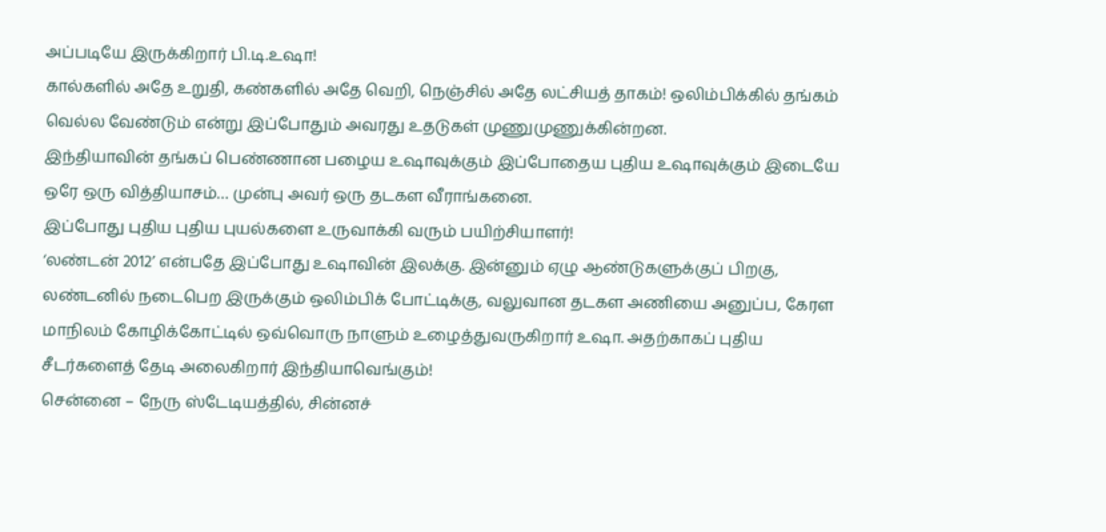அப்படியே இருக்கிறார் பி.டி.உஷா!
கால்களில் அதே உறுதி, கண்களில் அதே வெறி, நெஞ்சில் அதே லட்சியத் தாகம்! ஒலிம்பிக்கில் தங்கம் வெல்ல வேண்டும் என்று இப்போதும் அவரது உதடுகள் முணுமுணுக்கின்றன.
இந்தியாவின் தங்கப் பெண்ணான பழைய உஷாவுக்கும் இப்போதைய புதிய உஷாவுக்கும் இடையே ஒரே ஒரு வித்தியாசம்… முன்பு அவர் ஒரு தடகள வீராங்கனை.
இப்போது புதிய புதிய புயல்களை உருவாக்கி வரும் பயிற்சியாளர்!
‘லண்டன் 2012’ என்பதே இப்போது உஷாவின் இலக்கு. இன்னும் ஏழு ஆண்டுகளுக்குப் பிறகு, லண்டனில் நடைபெற இருக்கும் ஒலிம்பிக் போட்டிக்கு, வலுவான தடகள அணியை அனுப்ப, கேரள மாநிலம் கோழிக்கோட்டில் ஒவ்வொரு நாளும் உழைத்துவருகிறார் உஷா. அதற்காகப் புதிய சீடர்களைத் தேடி அலைகிறார் இந்தியாவெங்கும்!
சென்னை – நேரு ஸ்டேடியத்தில், சின்னச்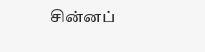சின்னப்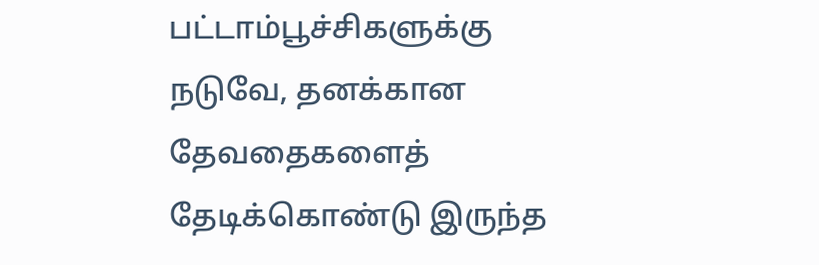பட்டாம்பூச்சிகளுக்கு நடுவே, தனக்கான தேவதைகளைத் தேடிக்கொண்டு இருந்த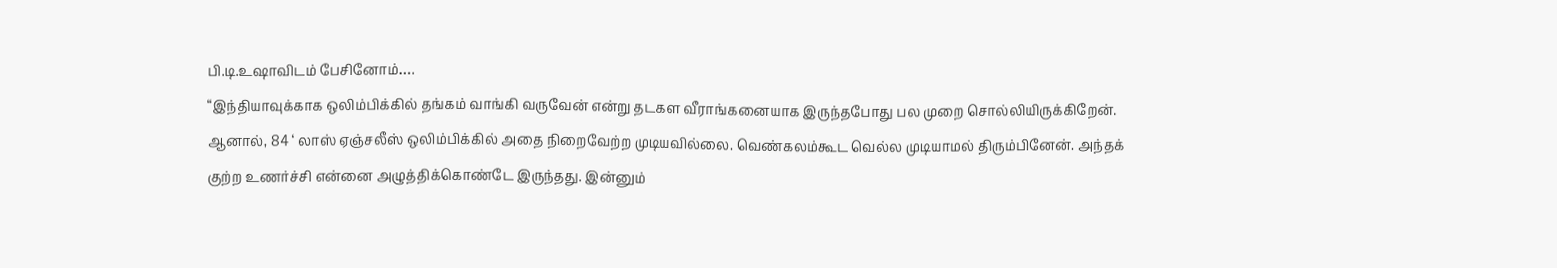பி.டி.உஷாவிடம் பேசினோம்….
“இந்தியாவுக்காக ஒலிம்பிக்கில் தங்கம் வாங்கி வருவேன் என்று தடகள வீராங்கனையாக இருந்தபோது பல முறை சொல்லியிருக்கிறேன். ஆனால், 84 ‘ லாஸ் ஏஞ்சலீஸ் ஒலிம்பிக்கில் அதை நிறைவேற்ற முடியவில்லை. வெண்கலம்கூட வெல்ல முடியாமல் திரும்பினேன். அந்தக் குற்ற உணர்ச்சி என்னை அழுத்திக்கொண்டே இருந்தது. இன்னும்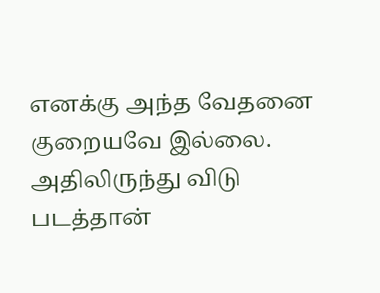எனக்கு அந்த வேதனை குறையவே இல்லை. அதிலிருந்து விடு படத்தான்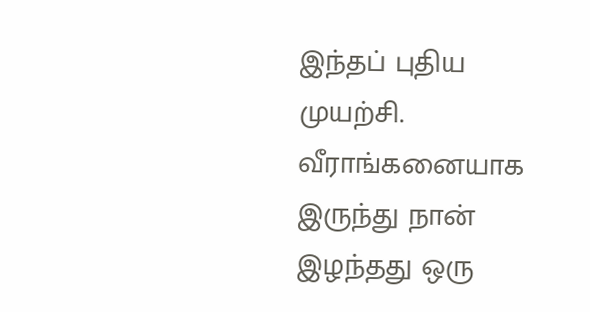இந்தப் புதிய முயற்சி. வீராங்கனையாக இருந்து நான் இழந்தது ஒரு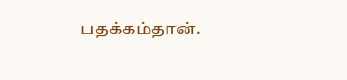பதக்கம்தான்.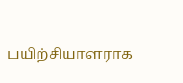பயிற்சியாளராக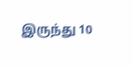இருந்து 10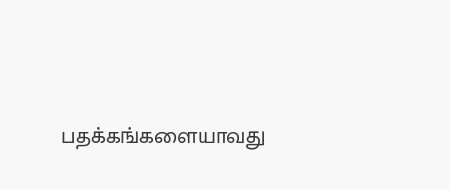பதக்கங்களையாவது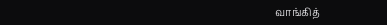வாங்கித்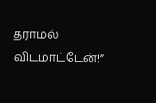தராமல் விடமாட்டேன்!”